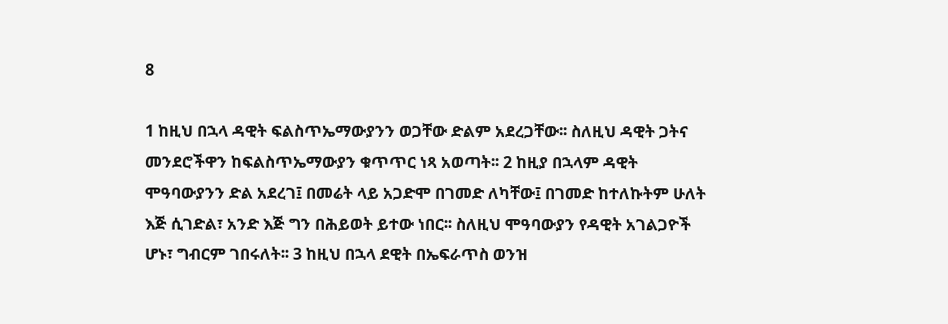8

1 ከዚህ በኋላ ዳዊት ፍልስጥኤማውያንን ወጋቸው ድልም አደረጋቸው፡፡ ስለዚህ ዳዊት ጋትና መንደሮችዋን ከፍልስጥኤማውያን ቁጥጥር ነጻ አወጣት፡፡ 2 ከዚያ በኋላም ዳዊት ሞዓባውያንን ድል አደረገ፤ በመሬት ላይ አጋድሞ በገመድ ለካቸው፤ በገመድ ከተለኩትም ሁለት እጅ ሲገድል፣ አንድ እጅ ግን በሕይወት ይተው ነበር፡፡ ስለዚህ ሞዓባውያን የዳዊት አገልጋዮች ሆኑ፣ ግብርም ገበሩለት፡፡ 3 ከዚህ በኋላ ደዊት በኤፍራጥስ ወንዝ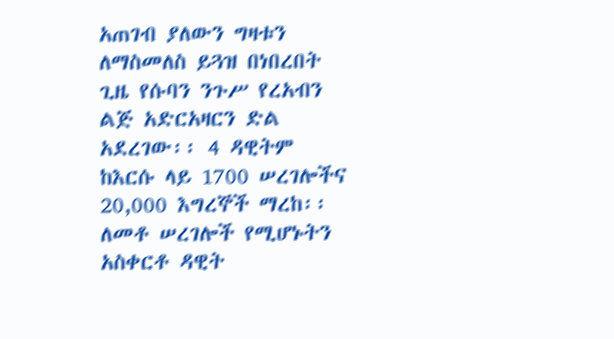አጠገብ ያለውን ግዛቱን ለማስመለስ ይጓዝ በነበረበት ጊዜ የሱባን ንጉሥ የረአብን ልጅ አድርአዛርን ድል አደረገው፡፡ 4 ዳዊትም ከእርሱ ላይ 1700 ሠረገሎችና 20,000 እግረኞች ማረከ፡፡ ለመቶ ሠረገሎች የሚሆኑትን አስቀርቶ ዳዊት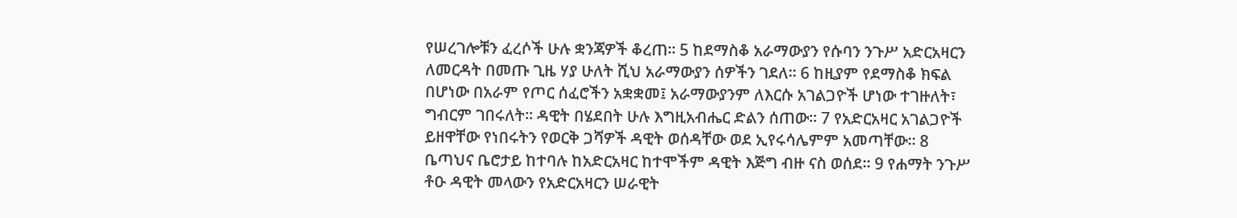የሠረገሎቹን ፈረሶች ሁሉ ቋንጃዎች ቆረጠ፡፡ 5 ከደማስቆ አራማውያን የሱባን ንጉሥ አድርአዛርን ለመርዳት በመጡ ጊዜ ሃያ ሁለት ሺህ አራማውያን ሰዎችን ገደለ፡፡ 6 ከዚያም የደማስቆ ክፍል በሆነው በአራም የጦር ሰፈሮችን አቋቋመ፤ አራማውያንም ለእርሱ አገልጋዮች ሆነው ተገዙለት፣ ግብርም ገበሩለት፡፡ ዳዊት በሄደበት ሁሉ እግዚአብሔር ድልን ሰጠው፡፡ 7 የአድርአዛር አገልጋዮች ይዘዋቸው የነበሩትን የወርቅ ጋሻዎች ዳዊት ወሰዳቸው ወደ ኢየሩሳሌምም አመጣቸው፡፡ 8 ቤጣህና ቤሮታይ ከተባሉ ከአድርአዛር ከተሞችም ዳዊት እጅግ ብዙ ናስ ወሰደ፡፡ 9 የሐማት ንጉሥ ቶዑ ዳዊት መላውን የአድርአዛርን ሠራዊት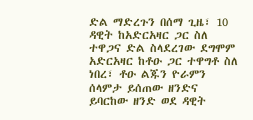ድል ማድረጉን በሰማ ጊዜ፣ 10 ዳዊት ከአድርአዛር ጋር ስለ ተዋጋና ድል ስላደረገው ደግሞም አድርአዛር ከቶዑ ጋር ተዋግቶ ስለ ነበረ፣ ቶዑ ልጁን ዮራምን ሰላምታ ይሰጠው ዘንድና ይባርከው ዘንድ ወደ ዳዊት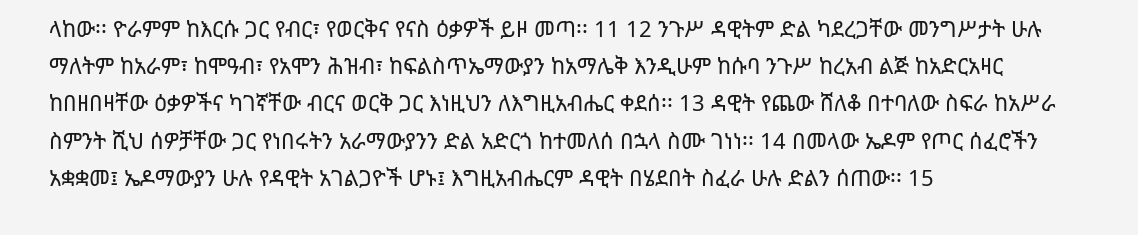ላከው፡፡ ዮራምም ከእርሱ ጋር የብር፣ የወርቅና የናስ ዕቃዎች ይዞ መጣ፡፡ 11 12 ንጉሥ ዳዊትም ድል ካደረጋቸው መንግሥታት ሁሉ ማለትም ከአራም፣ ከሞዓብ፣ የአሞን ሕዝብ፣ ከፍልስጥኤማውያን ከአማሌቅ እንዲሁም ከሱባ ንጉሥ ከረአብ ልጅ ከአድርአዛር ከበዘበዛቸው ዕቃዎችና ካገኛቸው ብርና ወርቅ ጋር እነዚህን ለእግዚአብሔር ቀደሰ፡፡ 13 ዳዊት የጨው ሸለቆ በተባለው ስፍራ ከአሥራ ስምንት ሺህ ሰዎቻቸው ጋር የነበሩትን አራማውያንን ድል አድርጎ ከተመለሰ በኋላ ስሙ ገነነ፡፡ 14 በመላው ኤዶም የጦር ሰፈሮችን አቋቋመ፤ ኤዶማውያን ሁሉ የዳዊት አገልጋዮች ሆኑ፤ እግዚአብሔርም ዳዊት በሄደበት ስፈራ ሁሉ ድልን ሰጠው፡፡ 15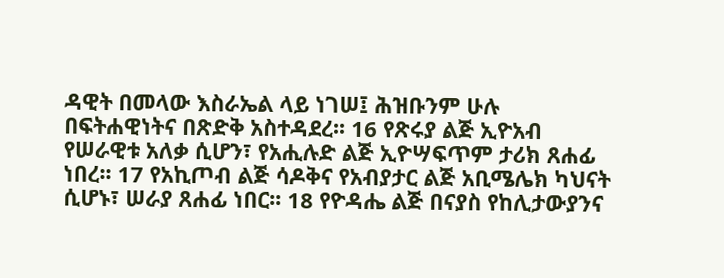ዳዊት በመላው እስራኤል ላይ ነገሠ፤ ሕዝቡንም ሁሉ በፍትሐዊነትና በጽድቅ አስተዳደረ፡፡ 16 የጽሩያ ልጅ ኢዮአብ የሠራዊቱ አለቃ ሲሆን፣ የአሒሉድ ልጅ ኢዮሣፍጥም ታሪክ ጸሐፊ ነበረ፡፡ 17 የአኪጦብ ልጅ ሳዶቅና የአብያታር ልጅ አቢሜሌክ ካህናት ሲሆኑ፣ ሠራያ ጸሐፊ ነበር፡፡ 18 የዮዳሔ ልጅ በናያስ የከሊታውያንና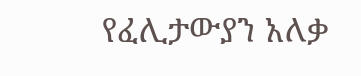የፈሊታውያን አለቃ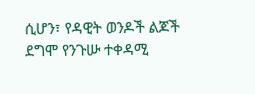ሲሆን፣ የዳዊት ወንዶች ልጆች ደግሞ የንጉሡ ተቀዳሚ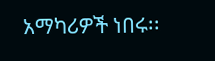አማካሪዎች ነበሩ፡፡